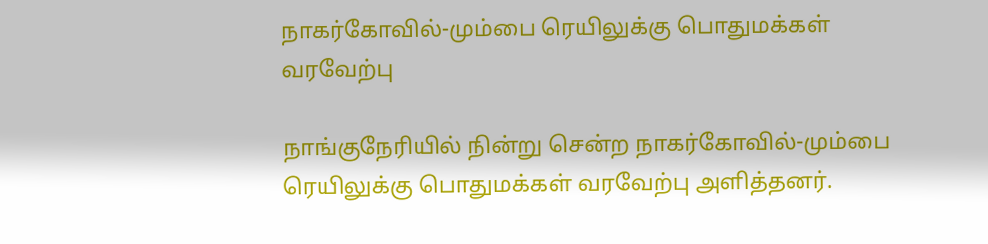நாகர்கோவில்-மும்பை ரெயிலுக்கு பொதுமக்கள் வரவேற்பு

நாங்குநேரியில் நின்று சென்ற நாகர்கோவில்-மும்பை ரெயிலுக்கு பொதுமக்கள் வரவேற்பு அளித்தனர்.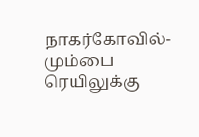நாகர்கோவில்-மும்பை ரெயிலுக்கு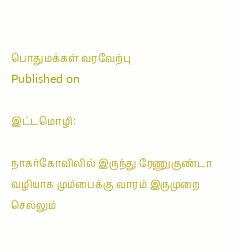பொதுமக்கள் வரவேற்பு
Published on

இட்டமொழி:

நாகர்கோவிலில் இருந்து ரேணுகுண்டா வழியாக மும்பைக்கு வாரம் இருமுறை செல்லும்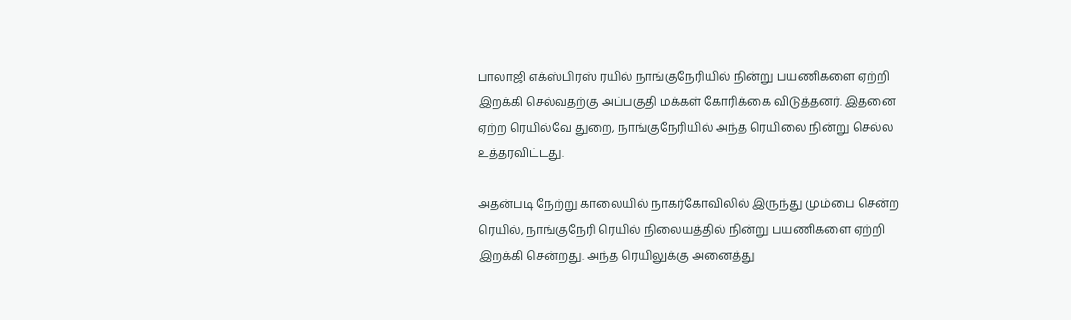பாலாஜி எக்ஸ்பிரஸ் ரயில் நாங்குநேரியில் நின்று பயணிகளை ஏற்றி இறக்கி செல்வதற்கு அப்பகுதி மக்கள் கோரிக்கை விடுத்தனர். இதனை ஏற்ற ரெயில்வே துறை, நாங்குநேரியில் அந்த ரெயிலை நின்று செல்ல உத்தரவிட்டது.

அதன்படி நேற்று காலையில் நாகர்கோவிலில் இருந்து மும்பை சென்ற ரெயில், நாங்குநேரி ரெயில் நிலையத்தில் நின்று பயணிகளை ஏற்றி இறக்கி சென்றது. அந்த ரெயிலுக்கு அனைத்து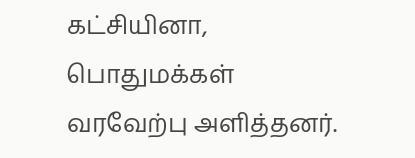கட்சியினா, பொதுமக்கள் வரவேற்பு அளித்தனர்.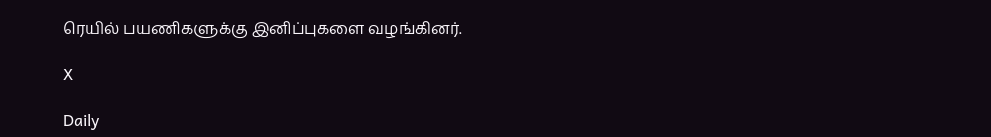ரெயில் பயணிகளுக்கு இனிப்புகளை வழங்கினர்.

X

Daily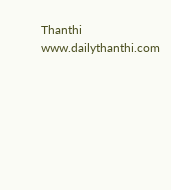Thanthi
www.dailythanthi.com